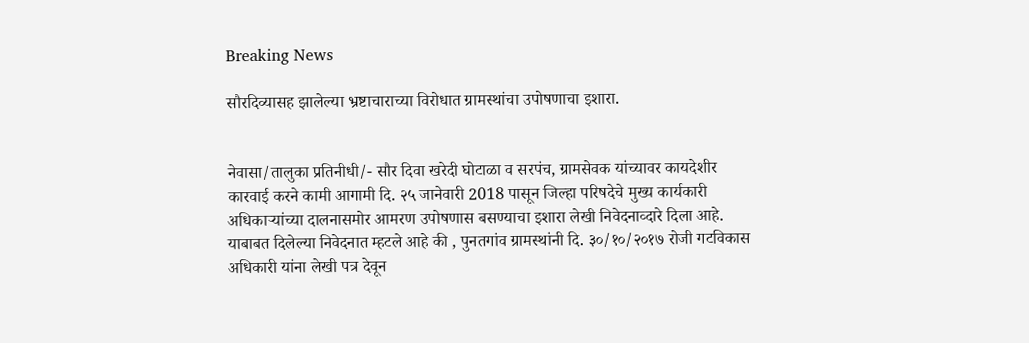Breaking News

सौरदिव्यासह झालेल्या भ्रष्टाचाराच्या विरोधात ग्रामस्थांचा उपोषणाचा इशारा.


नेवासा/तालुका प्रतिनीधी/- सौर दिवा खरेदी घोटाळा व सरपंच, ग्रामसेवक यांच्यावर कायदेशीर कारवाई करने कामी आगामी दि. २५ जानेवारी 2018 पासून जिल्हा परिषदेचे मुख्य कार्यकारी अधिकाऱ्यांच्या दालनासमोर आमरण उपोषणास बसण्याचा इशारा लेखी निवेदनाव्दारे दिला आहे.
याबाबत दिलेल्या निवेदनात म्हटले आहे की , पुनतगांव ग्रामस्थांनी दि. ३०/१०/२०१७ रोजी गटविकास अधिकारी यांना लेखी पत्र देवून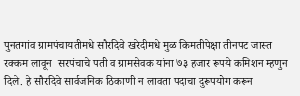पुनतगांव ग्रामपंचायतीमधे सौरदिवे खरेदीमधे मुळ किमतीपेक्षा तीनपट जास्त रक्कम लावून  सरपंचाचे पती व ग्रामसेवक यांना ७३ हजार रूपये कमिशन म्हणुन दिले. हे सौरदिवे सार्वजनिक ठिकाणी न लावता पदाचा दुरूपयोग करून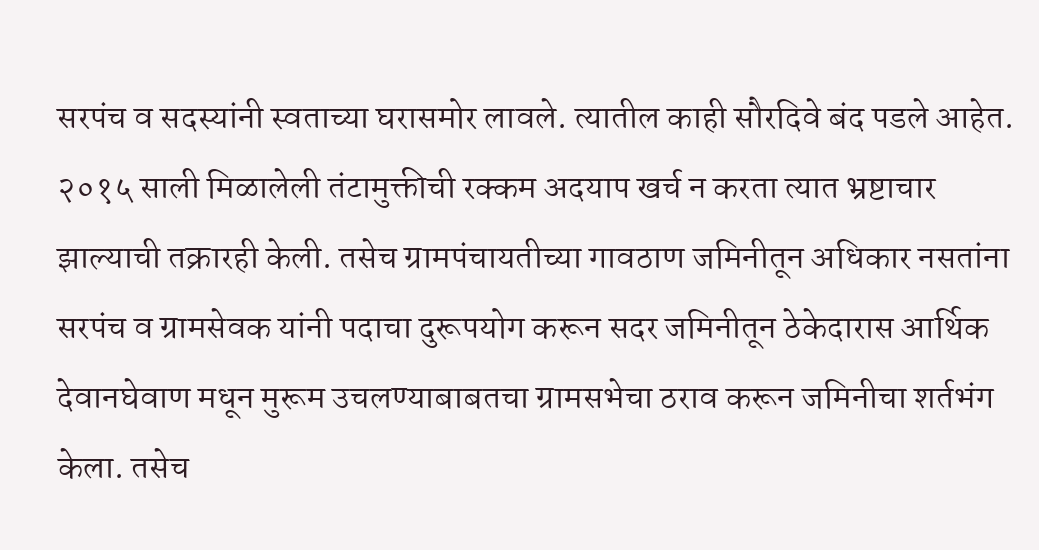सरपंच व सदस्यांनी स्वताच्या घरासमोर लावले. त्यातील काही सौरदिवे बंद पडले आहेत. २०१५ साली मिळालेली तंटामुक्तीची रक्कम अदयाप खर्च न करता त्यात भ्रष्टाचार झाल्याची तक्रारही केली. तसेच ग्रामपंचायतीच्या गावठाण जमिनीतून अधिकार नसतांना सरपंच व ग्रामसेवक यांनी पदाचा दुरूपयोग करून सदर जमिनीतून ठेकेदारास आर्थिक देवानघेवाण मधून मुरूम उचलण्याबाबतचा ग्रामसभेचा ठराव करून जमिनीचा शर्तभंग केला. तसेच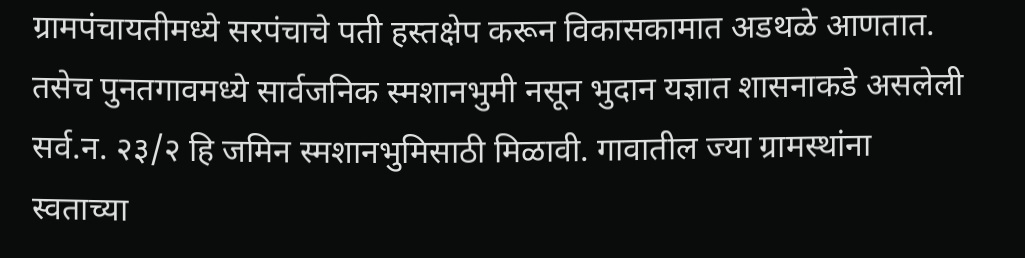ग्रामपंचायतीमध्ये सरपंचाचे पती हस्तक्षेप करून विकासकामात अडथळे आणतात. तसेच पुनतगावमध्ये सार्वजनिक स्मशानभुमी नसून भुदान यज्ञात शासनाकडे असलेली सर्व.न. २३/२ हि जमिन स्मशानभुमिसाठी मिळावी. गावातील ज्या ग्रामस्थांना स्वताच्या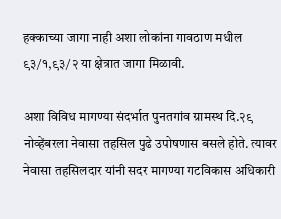हक्काच्या जागा नाही अशा लोकांना गावठाण मधील ९३/१,९३/२ या क्षेत्रात जागा मिळावी.

अशा विविध मागण्या संदर्भात पुनतगांव ग्रामस्थ दि.२९ नोव्हेंबरला नेवासा तहसिल पुढे उपोषणास बसले होते. त्यावर नेवासा तहसिलदार यांनी सदर मागण्या गटविकास अधिकारी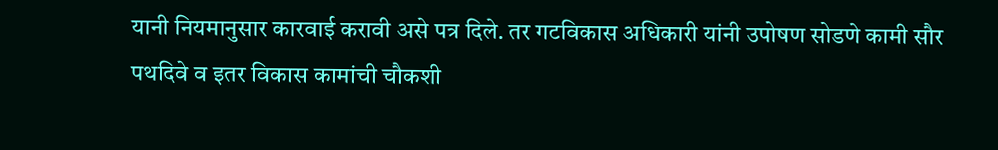यानी नियमानुसार कारवाई करावी असे पत्र दिले. तर गटविकास अधिकारी यांनी उपोषण सोडणे कामी सौर पथदिवे व इतर विकास कामांची चौकशी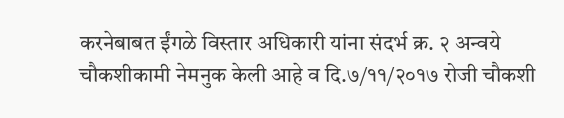करनेबाबत ईंगळे विस्तार अधिकारी यांना संदर्भ क्र. २ अन्वये चौकशीकामी नेमनुक केली आहे व दि.७/११/२०१७ रोजी चौकशी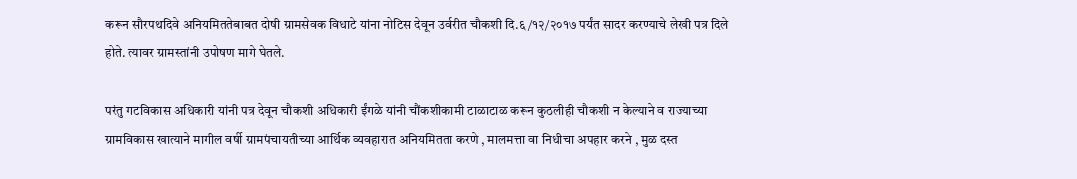करून सौरपथदिवे अनियमिततेबाबत दोषी ग्रामसेवक विधाटे यांना नोटिस देवून उर्वरीत चौकशी दि.६/१२/२०१७ पर्यंत सादर करण्याचे लेखी पत्र दिले होते. त्यावर ग्रामस्तांनी उपोषण मागे घेतले.

परंतु गटविकास अधिकारी यांनी पत्र देवून चौकशी अधिकारी ईंगळे यांनी चौंकशीकामी टाळाटाळ करून कुठलीही चौकशी न केल्याने व राज्याच्या ग्रामविकास खात्याने मागील वर्षी ग्रामपंचायतीच्या आर्थिक व्यवहारात अनियमितता करणे , मालमत्ता वा निधीचा अपहार करने , मुळ दस्त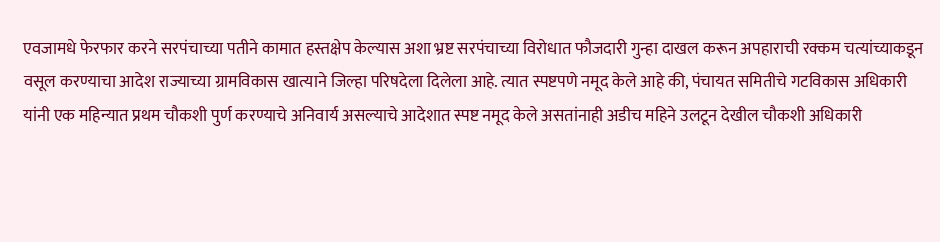एवजामधे फेरफार करने सरपंचाच्या पतीने कामात हस्तक्षेप केल्यास अशा भ्रष्ट सरपंचाच्या विरोधात फौजदारी गुन्हा दाखल करून अपहाराची रक्कम चत्यांच्याकडून वसूल करण्याचा आदेश राज्याच्या ग्रामविकास खात्याने जिल्हा परिषदेला दिलेला आहे. त्यात स्पष्टपणे नमूद केले आहे की, पंचायत समितीचे गटविकास अधिकारी यांनी एक महिन्यात प्रथम चौकशी पुर्ण करण्याचे अनिवार्य असल्याचे आदेशात स्पष्ट नमूद केले असतांनाही अडीच महिने उलटून देखील चौकशी अधिकारी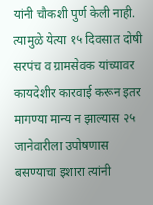यांनी चौकशी पुर्ण केली नाही. त्यामुळे येत्या १५ दिवसात दोषी सरपंच व ग्रामसेवक यांच्यावर कायदेशीर कारवाई करून इतर मागण्या मान्य न झाल्यास २५ जानेवारीला उपोषणास बसण्याचा इशारा त्यांनी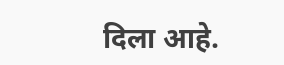दिला आहे.